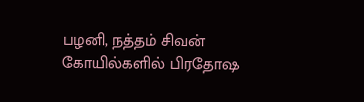பழனி, நத்தம் சிவன் கோயில்களில் பிரதோஷ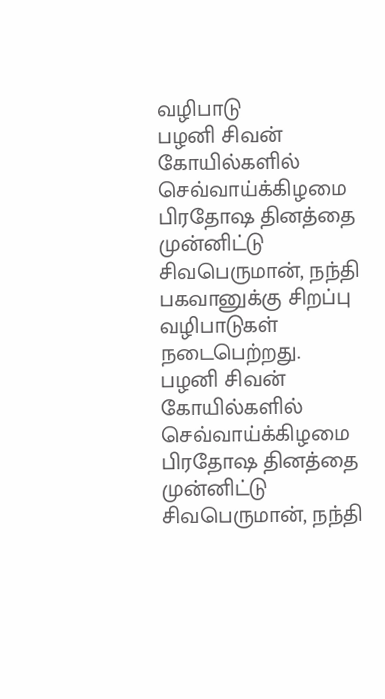வழிபாடு
பழனி சிவன் கோயில்களில் செவ்வாய்க்கிழமை பிரதோஷ தினத்தை முன்னிட்டு சிவபெருமான், நந்தி பகவானுக்கு சிறப்பு வழிபாடுகள் நடைபெற்றது.
பழனி சிவன் கோயில்களில் செவ்வாய்க்கிழமை பிரதோஷ தினத்தை முன்னிட்டு சிவபெருமான், நந்தி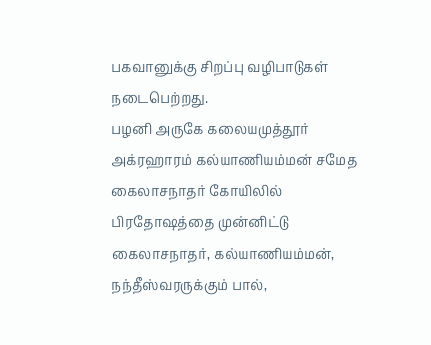பகவானுக்கு சிறப்பு வழிபாடுகள் நடைபெற்றது.
பழனி அருகே கலையமுத்தூர் அக்ரஹாரம் கல்யாணியம்மன் சமேத கைலாசநாதர் கோயிலில் பிரதோஷத்தை முன்னிட்டு கைலாசநாதர், கல்யாணியம்மன், நந்தீஸ்வரருக்கும் பால்,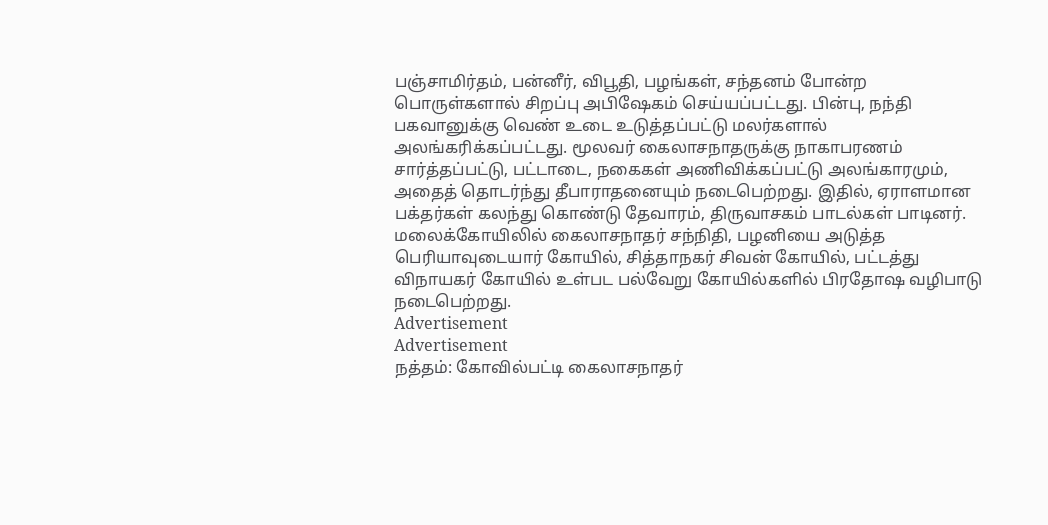பஞ்சாமிர்தம், பன்னீர், விபூதி, பழங்கள், சந்தனம் போன்ற பொருள்களால் சிறப்பு அபிஷேகம் செய்யப்பட்டது. பின்பு, நந்தி பகவானுக்கு வெண் உடை உடுத்தப்பட்டு மலர்களால் அலங்கரிக்கப்பட்டது. மூலவர் கைலாசநாதருக்கு நாகாபரணம் சார்த்தப்பட்டு, பட்டாடை, நகைகள் அணிவிக்கப்பட்டு அலங்காரமும், அதைத் தொடர்ந்து தீபாராதனையும் நடைபெற்றது. இதில், ஏராளமான பக்தர்கள் கலந்து கொண்டு தேவாரம், திருவாசகம் பாடல்கள் பாடினர்.
மலைக்கோயிலில் கைலாசநாதர் சந்நிதி, பழனியை அடுத்த பெரியாவுடையார் கோயில், சித்தாநகர் சிவன் கோயில், பட்டத்து விநாயகர் கோயில் உள்பட பல்வேறு கோயில்களில் பிரதோஷ வழிபாடு நடைபெற்றது.
Advertisement
Advertisement
நத்தம்: கோவில்பட்டி கைலாசநாதர்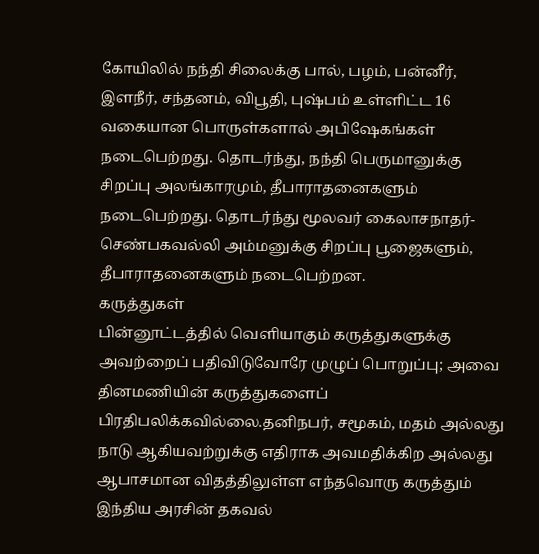கோயிலில் நந்தி சிலைக்கு பால், பழம், பன்னீர், இளநீர், சந்தனம், விபூதி, புஷ்பம் உள்ளிட்ட 16 வகையான பொருள்களால் அபிஷேகங்கள் நடைபெற்றது. தொடர்ந்து, நந்தி பெருமானுக்கு சிறப்பு அலங்காரமும், தீபாராதனைகளும் நடைபெற்றது. தொடர்ந்து மூலவர் கைலாசநாதர்- செண்பகவல்லி அம்மனுக்கு சிறப்பு பூஜைகளும், தீபாராதனைகளும் நடைபெற்றன.
கருத்துகள்
பின்னூட்டத்தில் வெளியாகும் கருத்துகளுக்கு அவற்றைப் பதிவிடுவோரே முழுப் பொறுப்பு; அவை தினமணியின் கருத்துகளைப் பிரதிபலிக்கவில்லை.தனிநபர், சமூகம், மதம் அல்லது நாடு ஆகியவற்றுக்கு எதிராக அவமதிக்கிற அல்லது ஆபாசமான விதத்திலுள்ள எந்தவொரு கருத்தும் இந்திய அரசின் தகவல்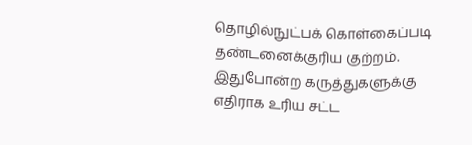தொழில்நுட்பக் கொள்கைப்படி தண்டனைக்குரிய குற்றம். இதுபோன்ற கருத்துகளுக்கு எதிராக உரிய சட்ட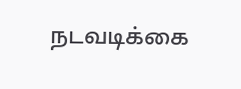நடவடிக்கை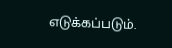எடுக்கப்படும்.